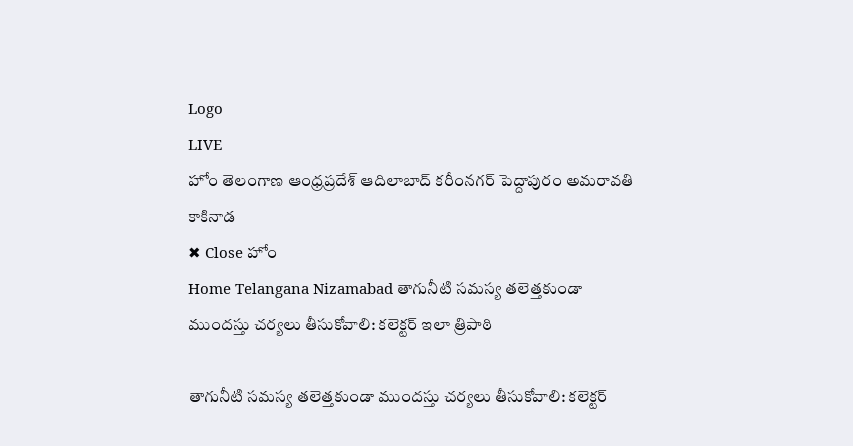Logo
LIVE
హోం తెలంగాణ ఆంధ్రప్రదేశ్ ఆదిలాబాద్ కరీంనగర్ పెద్దాపురం అమరావతి కాకినాడ
✖ Close హోం
Home Telangana Nizamabad తాగునీటి సమస్య తలెత్తకుండా ముందస్తు చర్యలు తీసుకోవాలి: కలెక్టర్ ఇలా త్రిపాఠి

తాగునీటి సమస్య తలెత్తకుండా ముందస్తు చర్యలు తీసుకోవాలి: కలెక్టర్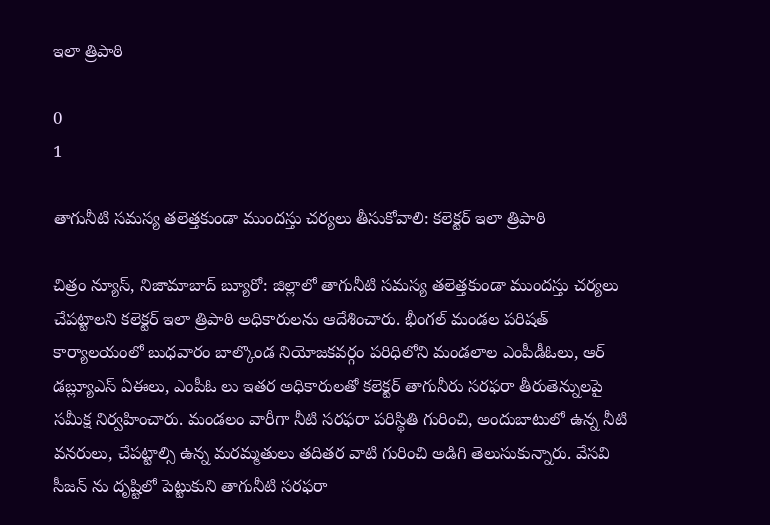ఇలా త్రిపాఠి

0
1

తాగునీటి సమస్య తలెత్తకుండా ముందస్తు చర్యలు తీసుకోవాలి: కలెక్టర్ ఇలా త్రిపాఠి

చిత్రం న్యూస్, నిజామాబాద్ బ్యూరో: జిల్లాలో తాగునీటి సమస్య తలెత్తకుండా ముందస్తు చర్యలు చేపట్టాలని కలెక్టర్ ఇలా త్రిపాఠి అధికారులను ఆదేశించారు. భీంగల్ మండల పరిషత్ కార్యాలయంలో బుధవారం బాల్కొండ నియోజకవర్గం పరిధిలోని మండలాల ఎంపీడీఓలు, ఆర్ డబ్ల్యూఎస్ ఏఈలు, ఎంపీఓ లు ఇతర అధికారులతో కలెక్టర్ తాగునీరు సరఫరా తీరుతెన్నులపై సమీక్ష నిర్వహించారు. మండలం వారీగా నీటి సరఫరా పరిస్థితి గురించి, అందుబాటులో ఉన్న నీటి వనరులు, చేపట్టాల్సి ఉన్న మరమ్మతులు తదితర వాటి గురించి అడిగి తెలుసుకున్నారు. వేసవి సీజన్ ను దృష్టిలో పెట్టుకుని తాగునీటి సరఫరా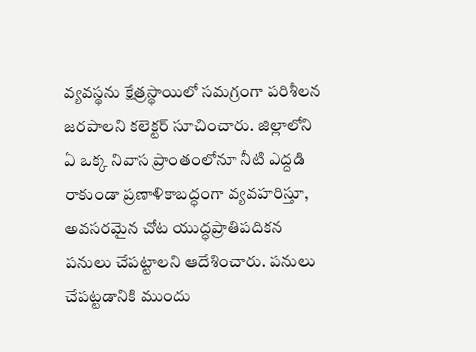వ్యవస్థను క్షేత్రస్థాయిలో సమగ్రంగా పరిశీలన జరపాలని కలెక్టర్ సూచించారు. జిల్లాలోని ఏ ఒక్క నివాస ప్రాంతంలోనూ నీటి ఎద్దడి రాకుండా ప్రణాళికాబద్ధంగా వ్యవహరిస్తూ, అవసరమైన చోట యుద్ధప్రాతిపదికన పనులు చేపట్టాలని ఆదేశించారు. పనులు చేపట్టడానికి ముందు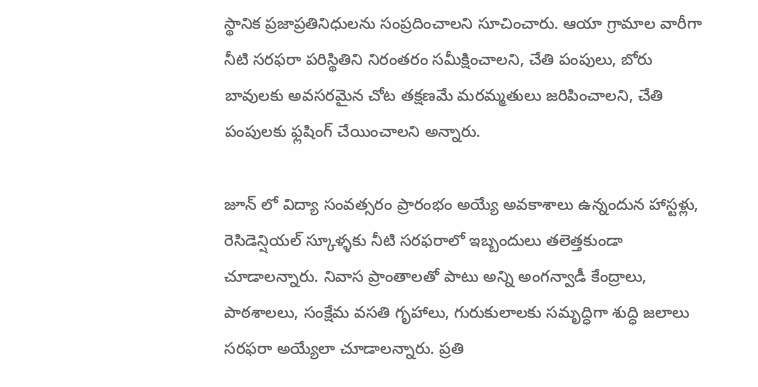స్థానిక ప్రజాప్రతినిధులను సంప్రదించాలని సూచించారు. ఆయా గ్రామాల వారీగా నీటి సరఫరా పరిస్థితిని నిరంతరం సమీక్షించాలని, చేతి పంపులు, బోరు బావులకు అవసరమైన చోట తక్షణమే మరమ్మతులు జరిపించాలని, చేతి పంపులకు ఫ్లషింగ్ చేయించాలని అన్నారు.

జూన్ లో విద్యా సంవత్సరం ప్రారంభం అయ్యే అవకాశాలు ఉన్నందున హాస్టళ్లు, రెసిడెన్షియల్ స్కూళ్ళకు నీటి సరఫరాలో ఇబ్బందులు తలెత్తకుండా చూడాలన్నారు. నివాస ప్రాంతాలతో పాటు అన్ని అంగన్వాడీ కేంద్రాలు, పాఠశాలలు, సంక్షేమ వసతి గృహాలు, గురుకులాలకు సమృద్ధిగా శుద్ధి జలాలు సరఫరా అయ్యేలా చూడాలన్నారు. ప్రతి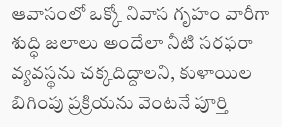ఆవాసంలో ఒక్కో నివాస గృహం వారీగా శుద్ధి జలాలు అందేలా నీటి సరఫరా వ్యవస్థను చక్కదిద్దాలని, కుళాయిల బిగింపు ప్రక్రియను వెంటనే పూర్తి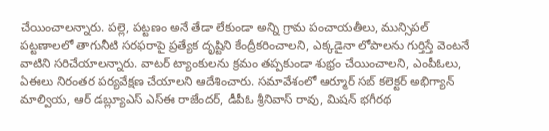చేయించాలన్నారు. పల్లె, పట్టణం అనే తేడా లేకుండా అన్ని గ్రామ పంచాయతీలు, మున్సిపల్ పట్టణాలలో తాగునీటి సరఫరాపై ప్రత్యేక దృష్టిని కేంద్రీకరించాలని, ఎక్కడైనా లోపాలను గుర్తిస్తే వెంటనే వాటిని సరిచేయాలన్నారు. వాటర్ ట్యాంకులను క్రమం తప్పకుండా శుభ్రం చేయించాలని, ఎంపీఓలు, ఏఈలు నిరంతర పర్యవేక్షణ చేయాలని ఆదేశించారు. సమావేశంలో ఆర్మూర్ సబ్ కలెక్టర్ అభిగ్యాన్ మాల్వియ, ఆర్ డబ్ల్యూఎస్ ఎస్ఈ రాజేందర్, డీపీఓ శ్రీనివాస్ రావు, మిషన్ భగీరథ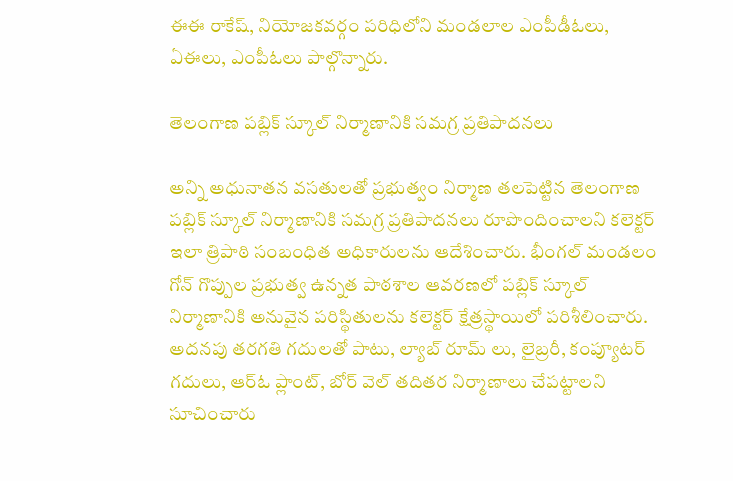ఈఈ రాకేష్, నియోజకవర్గం పరిధిలోని మండలాల ఎంపీడీఓలు, ఏఈలు, ఎంపీఓలు పాల్గొన్నారు.

తెలంగాణ పబ్లిక్ స్కూల్ నిర్మాణానికి సమగ్ర ప్రతిపాదనలు

అన్ని అధునాతన వసతులతో ప్రభుత్వం నిర్మాణ తలపెట్టిన తెలంగాణ పబ్లిక్ స్కూల్ నిర్మాణానికి సమగ్ర ప్రతిపాదనలు రూపొందించాలని కలెక్టర్ ఇలా త్రిపాఠి సంబంధిత అధికారులను ఆదేశించారు. భీంగల్ మండలం  గోన్ గొప్పుల ప్రభుత్వ ఉన్నత పాఠశాల ఆవరణలో పబ్లిక్ స్కూల్ నిర్మాణానికి అనువైన పరిస్థితులను కలెక్టర్ క్షేత్రస్థాయిలో పరిశీలించారు. అదనపు తరగతి గదులతో పాటు, ల్యాబ్ రూమ్ లు, లైబ్రరీ, కంప్యూటర్ గదులు, ఆర్ఓ ప్లాంట్, బోర్ వెల్ తదితర నిర్మాణాలు చేపట్టాలని సూచించారు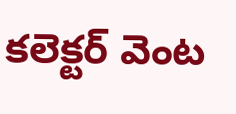కలెక్టర్ వెంట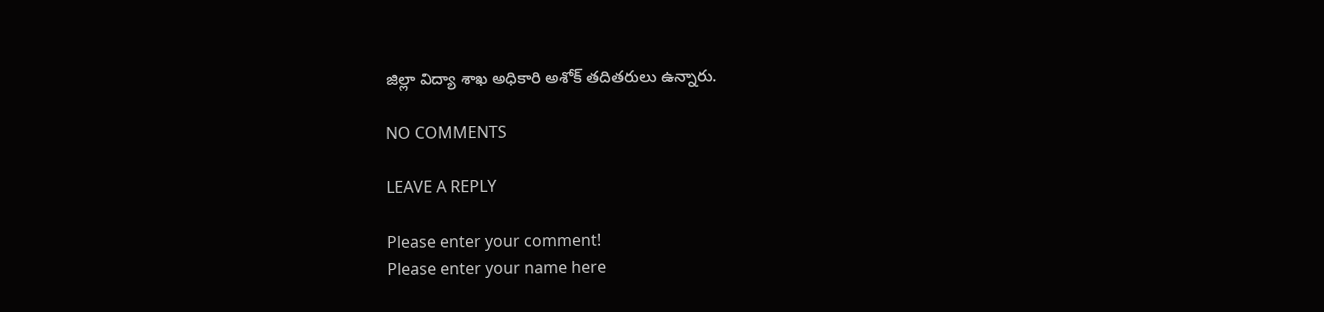జిల్లా విద్యా శాఖ అధికారి అశోక్ తదితరులు ఉన్నారు.

NO COMMENTS

LEAVE A REPLY

Please enter your comment!
Please enter your name here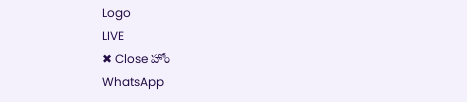Logo
LIVE
✖ Close హోం
WhatsApp